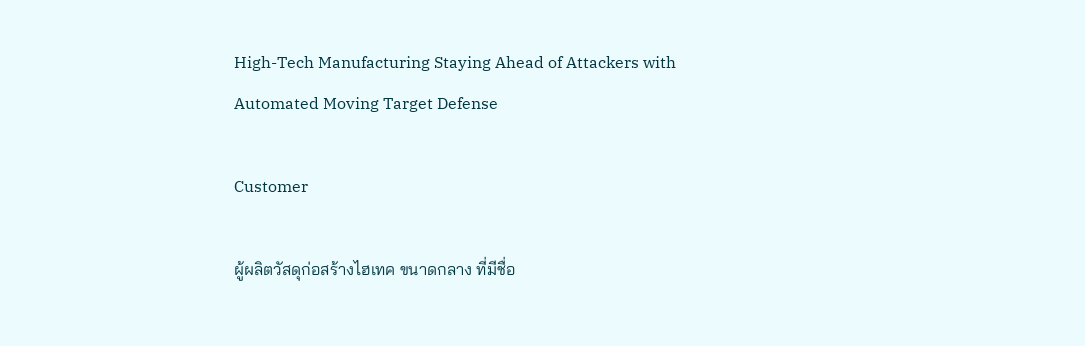High-Tech Manufacturing Staying Ahead of Attackers with Automated Moving Target Defense

Customer

ผู้ผลิตวัสดุก่อสร้างไฮเทค ขนาดกลาง ที่มีชื่อ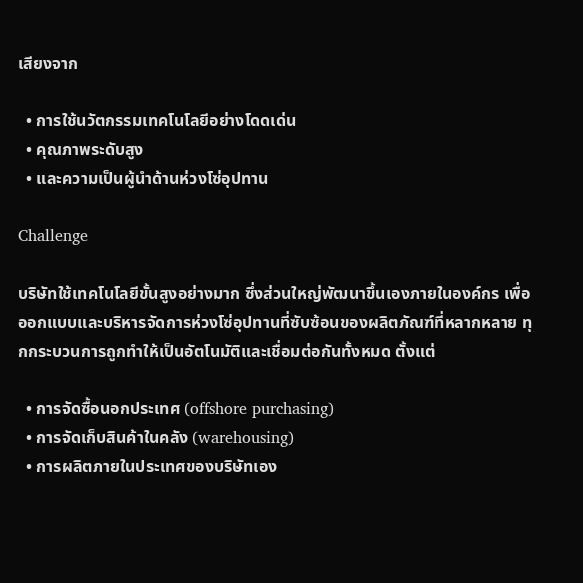เสียงจาก

  • การใช้นวัตกรรมเทคโนโลยีอย่างโดดเด่น
  • คุณภาพระดับสูง
  • และความเป็นผู้นำด้านห่วงโซ่อุปทาน

Challenge

บริษัทใช้เทคโนโลยีขั้นสูงอย่างมาก ซึ่งส่วนใหญ่พัฒนาขึ้นเองภายในองค์กร เพื่อออกแบบและบริหารจัดการห่วงโซ่อุปทานที่ซับซ้อนของผลิตภัณฑ์ที่หลากหลาย ทุกกระบวนการถูกทำให้เป็นอัตโนมัติและเชื่อมต่อกันทั้งหมด ตั้งแต่

  • การจัดซื้อนอกประเทศ (offshore purchasing)
  • การจัดเก็บสินค้าในคลัง (warehousing)
  • การผลิตภายในประเทศของบริษัทเอง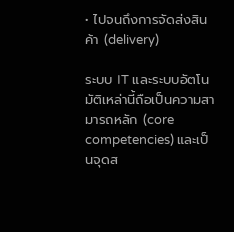• ไปจนถึงการจัดส่งสินค้า (delivery)

ระบบ IT และระบบอัตโนมัติเหล่านี้ถือเป็นความสามารถหลัก (core competencies) และเป็นจุดส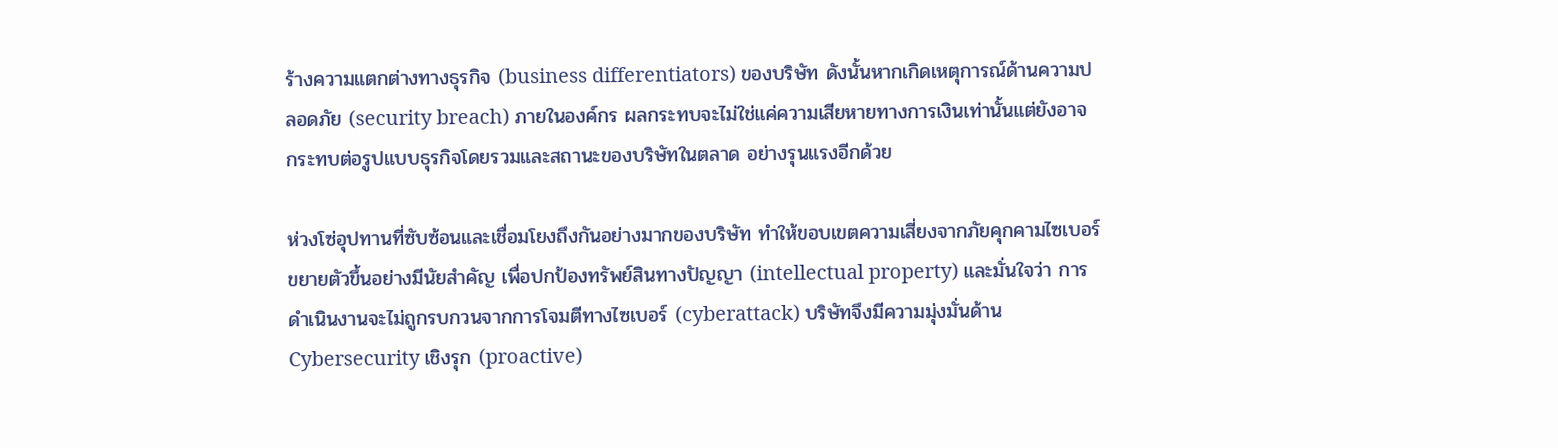ร้างความแตกต่างทางธุรกิจ (business differentiators) ของบริษัท ดังนั้นหากเกิดเหตุการณ์ด้านความปลอดภัย (security breach) ภายในองค์กร ผลกระทบจะไม่ใช่แค่ความเสียหายทางการเงินเท่านั้นแต่ยังอาจกระทบต่อรูปแบบธุรกิจโดยรวมและสถานะของบริษัทในตลาด อย่างรุนแรงอีกด้วย

ห่วงโซ่อุปทานที่ซับซ้อนและเชื่อมโยงถึงกันอย่างมากของบริษัท ทำให้ขอบเขตความเสี่ยงจากภัยคุกคามไซเบอร์ขยายตัวขึ้นอย่างมีนัยสำคัญ เพื่อปกป้องทรัพย์สินทางปัญญา (intellectual property) และมั่นใจว่า การดำเนินงานจะไม่ถูกรบกวนจากการโจมตีทางไซเบอร์ (cyberattack) บริษัทจึงมีความมุ่งมั่นด้าน Cybersecurity เชิงรุก (proactive)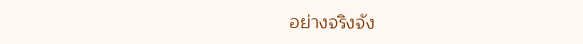อย่างจริงจัง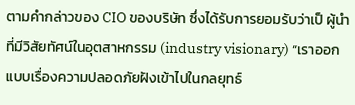ตามคำกล่าวของ CIO ของบริษัท ซึ่งได้รับการยอมรับว่าเป็ ผู้นำที่มีวิสัยทัศน์ในอุตสาหกรรม (industry visionary) “เราออกแบบเรื่องความปลอดภัยฝังเข้าไปในกลยุทธ์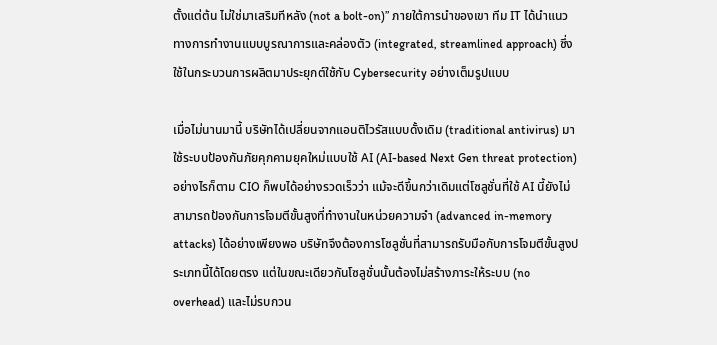ตั้งแต่ต้น ไม่ใช่มาเสริมทีหลัง (not a bolt-on)” ภายใต้การนำของเขา ทีม IT ได้นำแนวทางการทำงานแบบบูรณาการและคล่องตัว (integrated, streamlined approach) ซึ่งใช้ในกระบวนการผลิตมาประยุกต์ใช้กับ Cybersecurity อย่างเต็มรูปแบบ

เมื่อไม่นานมานี้ บริษัทได้เปลี่ยนจากแอนติไวรัสแบบดั้งเดิม (traditional antivirus) มาใช้ระบบป้องกันภัยคุกคามยุคใหม่แบบใช้ AI (AI-based Next Gen threat protection) อย่างไรก็ตาม CIO ก็พบได้อย่างรวดเร็วว่า แม้จะดีขึ้นกว่าเดิมแต่โซลูชั่นที่ใช้ AI นี้ยังไม่สามารถป้องกันการโจมตีขั้นสูงที่ทำงานในหน่วยความจำ (advanced in-memory attacks) ได้อย่างเพียงพอ บริษัทจึงต้องการโซลูชั่นที่สามารถรับมือกับการโจมตีขั้นสูงประเภทนี้ได้โดยตรง แต่ในขณะเดียวกันโซลูชั่นนั้นต้องไม่สร้างภาระให้ระบบ (no overhead) และไม่รบกวน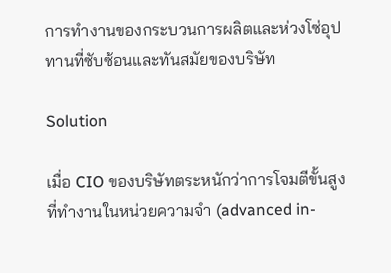การทำงานของกระบวนการผลิตและห่วงโซ่อุปทานที่ซับซ้อนและทันสมัยของบริษัท

Solution

เมื่อ CIO ของบริษัทตระหนักว่าการโจมตีขั้นสูงที่ทำงานในหน่วยความจำ (advanced in-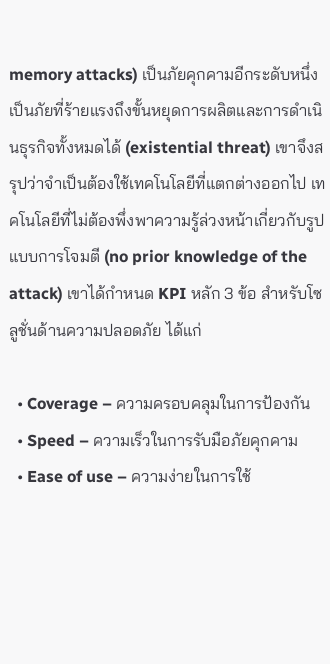memory attacks) เป็นภัยคุกคามอีกระดับหนึ่ง เป็นภัยที่ร้ายแรงถึงขั้นหยุดการผลิตและการดำเนินธุรกิจทั้งหมดได้ (existential threat) เขาจึงสรุปว่าจำเป็นต้องใช้เทคโนโลยีที่แตกต่างออกไป เทคโนโลยีที่ไม่ต้องพึ่งพาความรู้ล่วงหน้าเกี่ยวกับรูปแบบการโจมตี (no prior knowledge of the attack) เขาได้กำหนด KPI หลัก 3 ข้อ สำหรับโซลูชั่นด้านความปลอดภัย ได้แก่

  • Coverage – ความครอบคลุมในการป้องกัน
  • Speed – ความเร็วในการรับมือภัยคุกคาม
  • Ease of use – ความง่ายในการใช้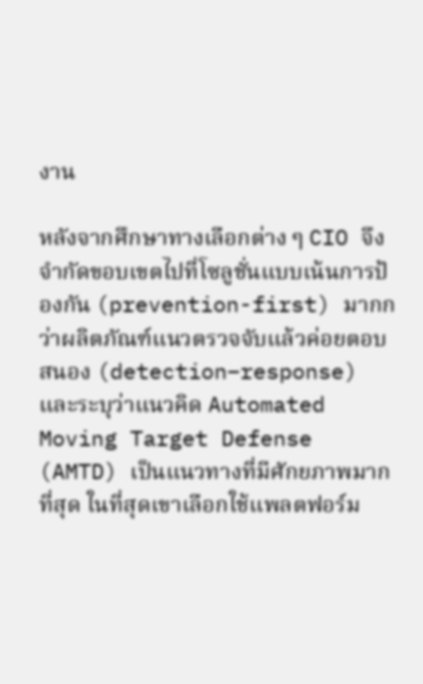งาน

หลังจากศึกษาทางเลือกต่าง ๆ CIO จึงจำกัดขอบเขตไปที่โซลูชั่นแบบเน้นการป้องกัน (prevention-first) มากกว่าผลิตภัณฑ์แนวตรวจจับแล้วค่อยตอบสนอง (detection–response) และระบุว่าแนวคิด Automated Moving Target Defense (AMTD) เป็นแนวทางที่มีศักยภาพมากที่สุด ในที่สุดเขาเลือกใช้แพลตฟอร์ม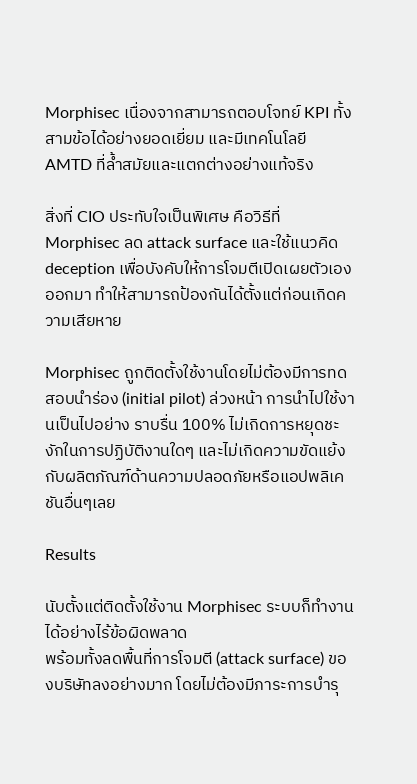Morphisec เนื่องจากสามารถตอบโจทย์ KPI ทั้งสามข้อได้อย่างยอดเยี่ยม และมีเทคโนโลยี AMTD ที่ล้ำสมัยและแตกต่างอย่างแท้จริง

สิ่งที่ CIO ประทับใจเป็นพิเศษ คือวิธีที่ Morphisec ลด attack surface และใช้แนวคิด deception เพื่อบังคับให้การโจมตีเปิดเผยตัวเองออกมา ทำให้สามารถป้องกันได้ตั้งแต่ก่อนเกิดความเสียหาย

Morphisec ถูกติดตั้งใช้งานโดยไม่ต้องมีการทดสอบนำร่อง (initial pilot) ล่วงหน้า การนำไปใช้งานเป็นไปอย่าง ราบรื่น 100% ไม่เกิดการหยุดชะงักในการปฏิบัติงานใดๆ และไม่เกิดความขัดแย้งกับผลิตภัณฑ์ด้านความปลอดภัยหรือแอปพลิเคชันอื่นๆเลย

Results

นับตั้งแต่ติดตั้งใช้งาน Morphisec ระบบก็ทำงานได้อย่างไร้ข้อผิดพลาด
พร้อมทั้งลดพื้นที่การโจมตี (attack surface) ของบริษัทลงอย่างมาก โดยไม่ต้องมีภาระการบำรุ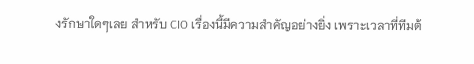งรักษาใดๆเลย สำหรับ CIO เรื่องนี้มีความสำคัญอย่างยิ่ง เพราะเวลาที่ทีมต้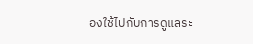องใช้ไปกับการดูแลระ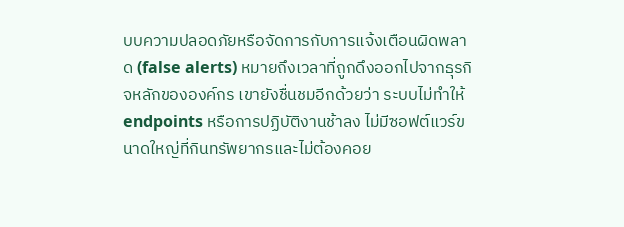บบความปลอดภัยหรือจัดการกับการแจ้งเตือนผิดพลาด (false alerts) หมายถึงเวลาที่ถูกดึงออกไปจากธุรกิจหลักขององค์กร เขายังชื่นชมอีกด้วยว่า ระบบไม่ทำให้ endpoints หรือการปฏิบัติงานช้าลง ไม่มีซอฟต์แวร์ขนาดใหญ่ที่กินทรัพยากรและไม่ต้องคอย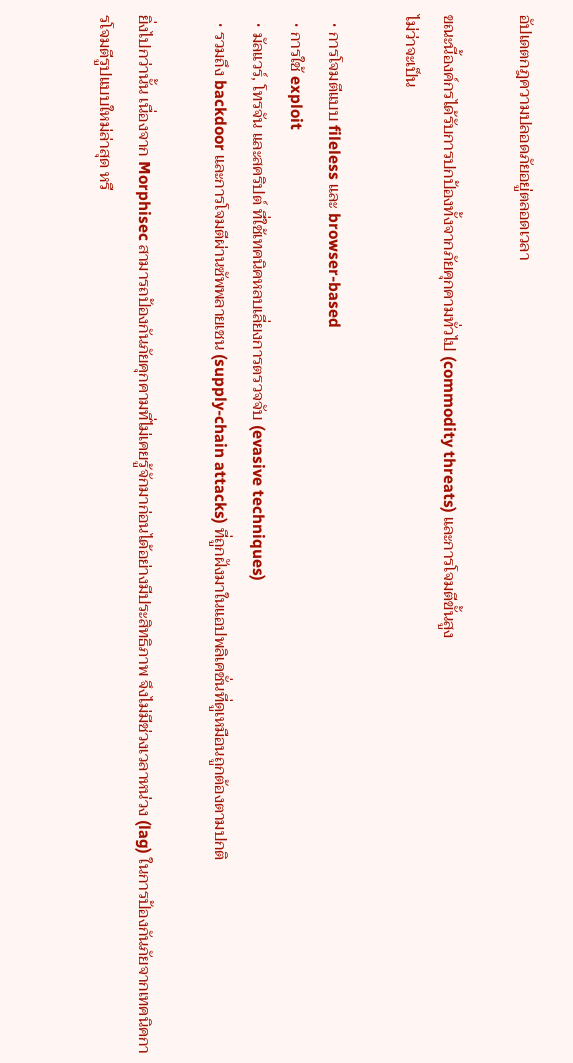อัปเดตกฎความปลอดภัยอยู่ตลอดเวลา

ขณะนี้องค์กรได้รับการปกป้องทั้งจากภัยคุกคามทั่วไป (commodity threats) และการโจมตีขั้นสูง
ไม่ว่าจะเป็น

  • การโจมตีแบบ fileless และ browser-based
  • การใช้ exploit
  • มัลแวร์, โทรจัน และสคริปต์ ที่ใช้เทคนิคหลบเลี่ยงการตรวจจับ (evasive techniques)
  • รวมถึง backdoor และการโจมตีผ่านซัพพลายเชน (supply-chain attacks) ที่ถูกฝังมาในแอปพลิเคชั่นที่ดูเหมือนถูกต้องตามปกติ

ยิ่งไปกว่านั้น เนื่องจาก Morphisec สามารถป้องกันภัยคุกคามที่ไม่เคยรู้จักมาก่อนได้อย่างมีประสิทธิภาพ จึงไม่มีช่วงเวลาหน่วง (lag) ในการป้องกันภัยจากเทคนิคการโจมตีรูปแบบใหม่ล่าสุด หรื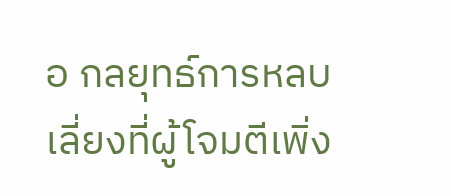อ กลยุทธ์การหลบเลี่ยงที่ผู้โจมตีเพิ่ง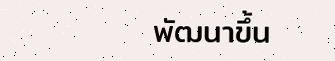พัฒนาขึ้น